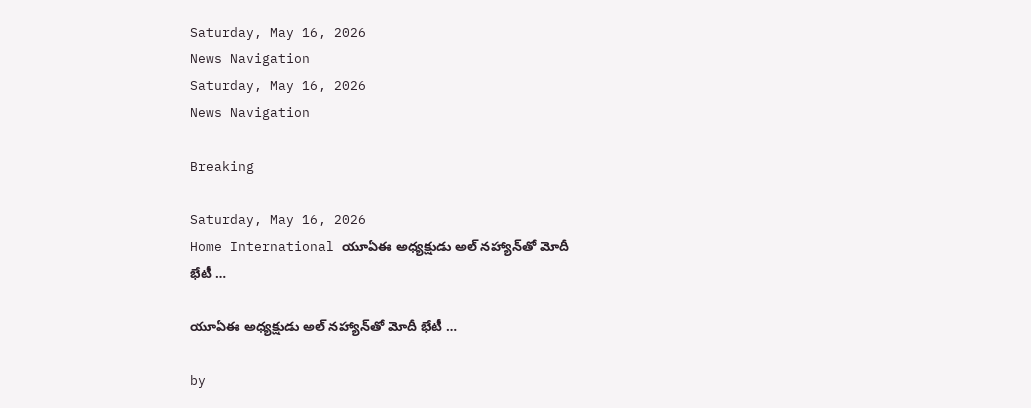Saturday, May 16, 2026
News Navigation
Saturday, May 16, 2026
News Navigation

Breaking

Saturday, May 16, 2026
Home International యూఏఈ అధ్యక్షుడు అల్ నహ్యాన్‍తో మోదీ భేటీ …

యూఏఈ అధ్యక్షుడు అల్ నహ్యాన్‍తో మోదీ భేటీ …

by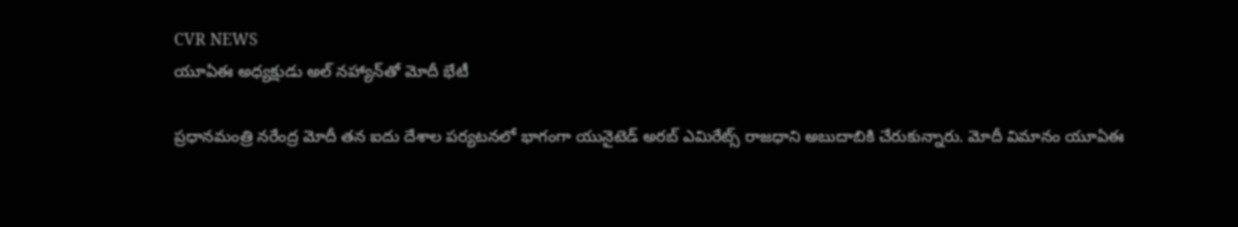CVR NEWS
యూఏఈ అధ్యక్షుడు అల్ నహ్యాన్‍తో మోదీ భేటీ

ప్రధానమంత్రి నరేంద్ర మోదీ తన ఐదు దేశాల పర్యటనలో భాగంగా యునైటెడ్ అరబ్ ఎమిరేట్స్ రాజధాని అబుదాబికి చేరుకున్నారు. మోదీ విమానం యూఏఈ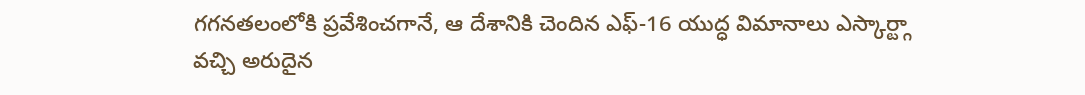గగనతలంలోకి ప్రవేశించగానే, ఆ దేశానికి చెందిన ఎఫ్-16 యుద్ధ విమానాలు ఎస్కార్ట్గా వచ్చి అరుదైన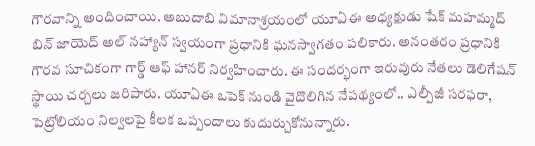గౌరవాన్ని అందించాయి. అబుదాబి విమానాశ్రయంలో యూఏఈ అధ్యక్షుడు షేక్ మహమ్మద్ బిన్ జాయెద్ అల్ నహ్యాన్ స్వయంగా ప్రధానికి ఘనస్వాగతం పలికారు. అనంతరం ప్రధానికి గౌరవ సూచికంగా గార్డ్ ఆఫ్ హానర్ నిర్వహించారు. ఈ సందర్భంగా ఇరువురు నేతలు డెలిగేషన్ స్థాయి చర్చలు జరిపారు. యూఏఈ ఒపెక్ నుండి వైదొలిగిన నేపథ్యంలో.. ఎల్పీజీ సరఫరా, పెట్రోలియం నిల్వలపై కీలక ఒప్పందాలు కుదుర్చుకోనున్నారు.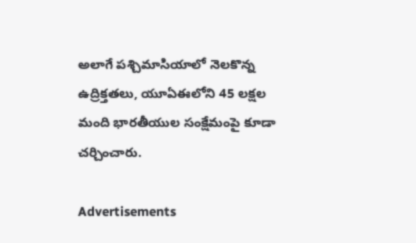అలాగే పశ్చిమాసియాలో నెలకొన్న ఉద్రిక్తతలు, యూఏఈలోని 45 లక్షల మంది భారతీయుల సంక్షేమంపై కూడా చర్చించారు.

Advertisements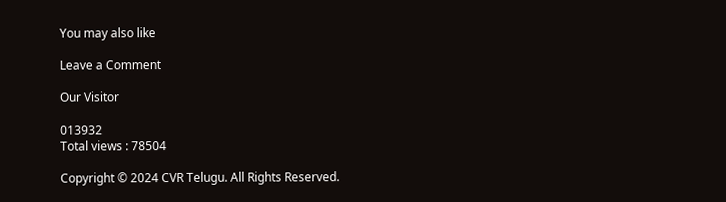You may also like

Leave a Comment

Our Visitor

013932
Total views : 78504

Copyright © 2024 CVR Telugu. All Rights Reserved.